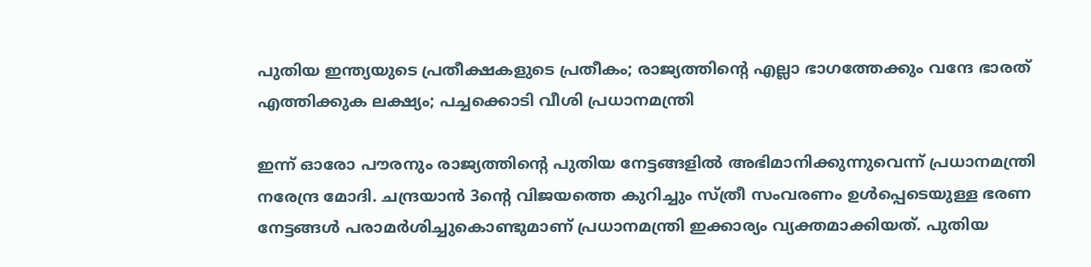പുതിയ ഇന്ത്യയുടെ പ്രതീക്ഷകളുടെ പ്രതീകം; രാജ്യത്തിന്റെ എല്ലാ ഭാഗത്തേക്കും വന്ദേ ഭാരത് എത്തിക്കുക ലക്ഷ്യം; പച്ചക്കൊടി വീശി പ്രധാനമന്ത്രി

ഇന്ന് ഓരോ പൗരനും രാജ്യത്തിന്റെ പുതിയ നേട്ടങ്ങളില്‍ അഭിമാനിക്കുന്നുവെന്ന് പ്രധാനമന്ത്രി നരേന്ദ്ര മോദി. ചന്ദ്രയാന്‍ 3ന്റെ വിജയത്തെ കുറിച്ചും സ്ത്രീ സംവരണം ഉള്‍പ്പെടെയുള്ള ഭരണ നേട്ടങ്ങള്‍ പരാമര്‍ശിച്ചുകൊണ്ടുമാണ് പ്രധാനമന്ത്രി ഇക്കാര്യം വ്യക്തമാക്കിയത്. പുതിയ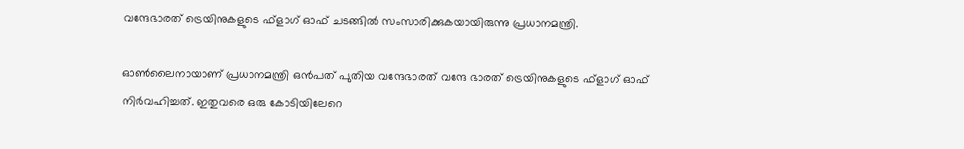വന്ദേഭാരത് ട്രെയിനുകളുടെ ഫ്‌ളാഗ് ഓഫ് ചടങ്ങില്‍ സംസാരിക്കുകയായിരുന്നു പ്രധാനമന്ത്രി.

ഓണ്‍ലൈനായാണ് പ്രധാനമന്ത്രി ഒന്‍പത് പുതിയ വന്ദേഭാരത് വന്ദേ ഭാരത് ട്രെയിനുകളുടെ ഫ്‌ളാഗ് ഓഫ് നിര്‍വഹിച്ചത്. ഇതുവരെ ഒരു കോടിയിലേറെ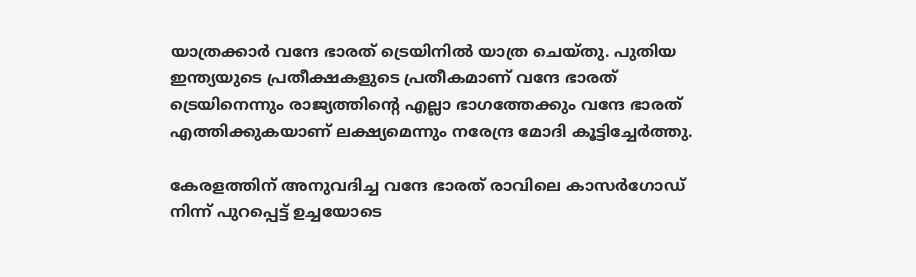യാത്രക്കാര്‍ വന്ദേ ഭാരത് ട്രെയിനില്‍ യാത്ര ചെയ്തു. പുതിയ ഇന്ത്യയുടെ പ്രതീക്ഷകളുടെ പ്രതീകമാണ് വന്ദേ ഭാരത് ട്രെയിനെന്നും രാജ്യത്തിന്റെ എല്ലാ ഭാഗത്തേക്കും വന്ദേ ഭാരത് എത്തിക്കുകയാണ് ലക്ഷ്യമെന്നും നരേന്ദ്ര മോദി കൂട്ടിച്ചേര്‍ത്തു.

കേരളത്തിന് അനുവദിച്ച വന്ദേ ഭാരത് രാവിലെ കാസര്‍ഗോഡ് നിന്ന് പുറപ്പെട്ട് ഉച്ചയോടെ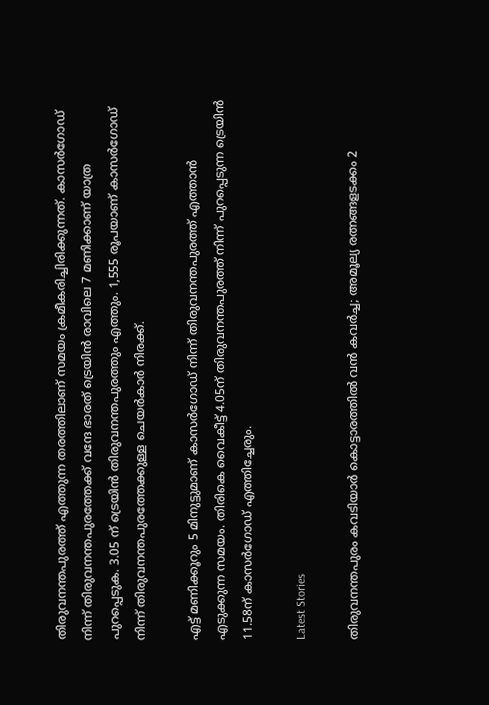തിരുവനന്തപുരത്ത് എത്തുന്ന തരത്തിലാണ് സമയം ക്രമീകരിച്ചിരിക്കുന്നത്. കാസര്‍ഗോഡ് നിന്ന് തിരുവനന്തപുരത്തേക്ക് വന്ദേ ഭാരത് ട്രെയിന്‍ രാവിലെ 7 മണിക്കാണ് യാത്ര പുറപ്പെടുക. 3.05 ന് ട്രെയിന്‍ തിരുവനന്തപുരത്തും എത്തും. 1,555 രൂപയാണ് കാസര്‍ഗോഡ് നിന്ന് തിരുവനന്തപുരത്തേക്കുള്ള ചെയര്‍കാര്‍ നിരക്ക്.

എട്ട് മണിക്കൂറും 5 മിനുട്ടുമാണ് കാസര്‍ഗോഡ് നിന്ന് തിരുവനന്തപുരത്ത് എത്താന്‍ എടുക്കുന്ന സമയം. തിരികെ വൈകീട്ട് 4.05ന് തിരുവനന്തപുരത്ത് നിന്ന് പുറപ്പെടുന്ന ട്രെയിന്‍ 11.58ന് കാസര്‍ഗോഡ് എത്തിച്ചേരും.

Latest Stories

തിരുവനന്തപുരം കവടിയാർ കൊട്ടാരത്തിൽ വൻ കവർച്ച; അമൂല്യ രത്നങ്ങളടക്കം 2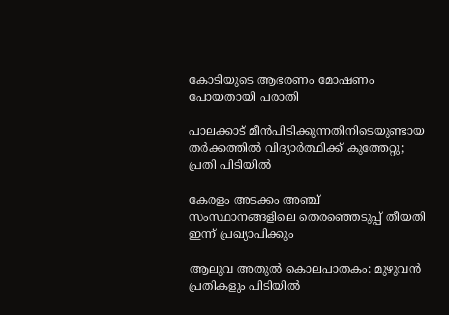കോടിയുടെ ആഭരണം മോഷണം പോയതായി പരാതി

പാലക്കാട് മീന്‍പിടിക്കുന്നതിനിടെയുണ്ടായ തർക്കത്തിൽ വിദ്യാർത്ഥിക്ക് കുത്തേറ്റു; പ്രതി പിടിയിൽ

കേരളം അടക്കം അഞ്ച് സംസ്ഥാനങ്ങളിലെ തെരഞ്ഞെടുപ്പ് തീയതി ഇന്ന് പ്രഖ്യാപിക്കും

ആലുവ അതുൽ കൊലപാതകം: മുഴുവൻ പ്രതികളും പിടിയിൽ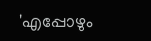'എപ്പോഴും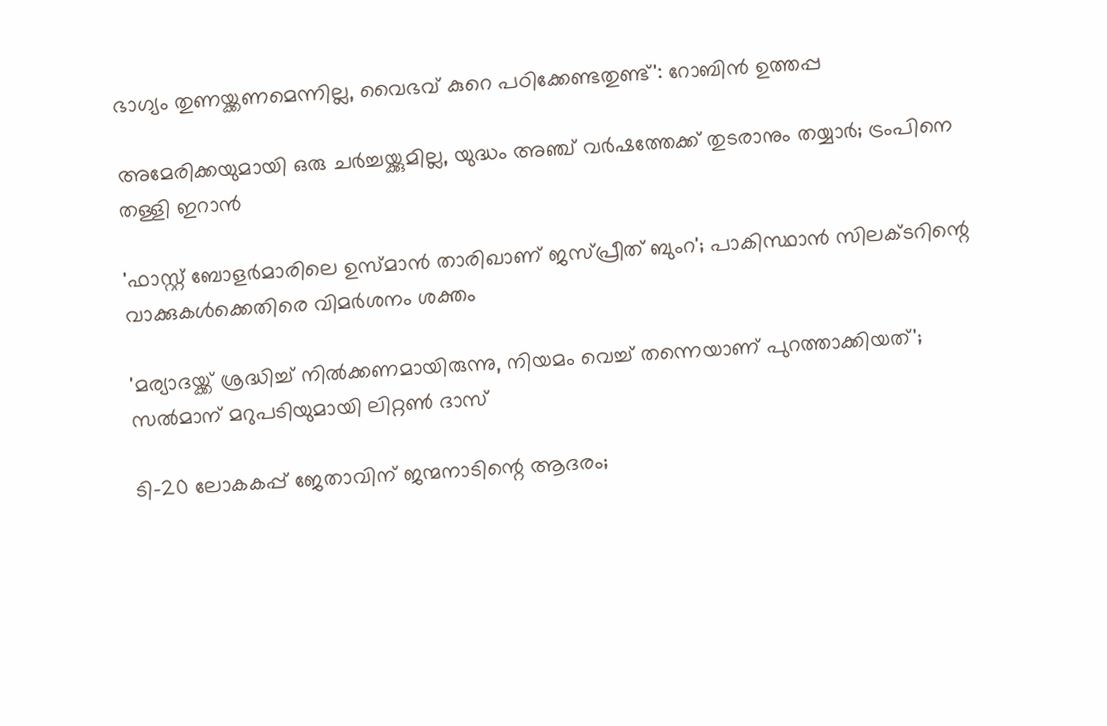ഭാഗ്യം തുണയ്ക്കണമെന്നില്ല, വൈഭവ് കുറെ പഠിക്കേണ്ടതുണ്ട്': റോബിൻ ഉത്തപ്പ

അമേരിക്കയുമായി ഒരു ചർച്ചയ്ക്കുമില്ല, യുദ്ധം അഞ്ച് വർഷത്തേക്ക് തുടരാനും തയ്യാർ; ട്രംപിനെ തള്ളി ഇറാൻ

'ഫാസ്റ്റ് ബോളർമാരിലെ ഉസ്മാൻ താരിഖാണ് ജസ്പ്രീത് ബുംറ'; പാകിസ്ഥാൻ സിലക്ടറിന്റെ വാക്കുകൾക്കെതിരെ വിമർശനം ശക്തം

'മര്യാദയ്ക്ക് ശ്രദ്ധിച്ച് നിൽക്കണമായിരുന്നു, നിയമം വെച്ച് തന്നെയാണ് പുറത്താക്കിയത്'; സൽമാന് മറുപടിയുമായി ലിറ്റൺ ദാസ്

ടി-20 ലോകകപ്പ് ജേതാവിന് ജന്മനാടിന്റെ ആദരം;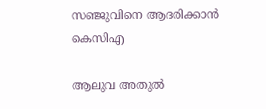സഞ്ജുവിനെ ആദരിക്കാൻ കെസിഎ

ആലുവ അതുൽ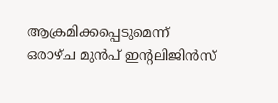ആക്രമിക്കപ്പെടുമെന്ന് ഒരാഴ്ച മുൻപ് ഇന്റലിജിൻസ്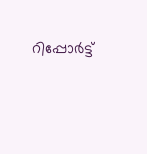റിപ്പോർട്ട്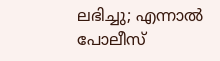ലഭിച്ചു; എന്നാൽ പോലീസ്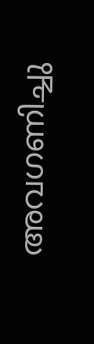അവഗണിച്ചു